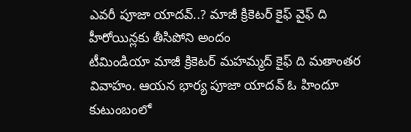ఎవరీ పూజా యాదవ్..? మాజీ క్రికెటర్ కైఫ్ వైఫ్ ది హీరోయిన్లకు తీసిపోని అందం
టీమిండియా మాజీ క్రికెటర్ మహమ్మద్ కైఫ్ ది మతాంతర వివాహం. ఆయన భార్య పూజా యాదవ్ ఓ హిందూ కుటుంబంలో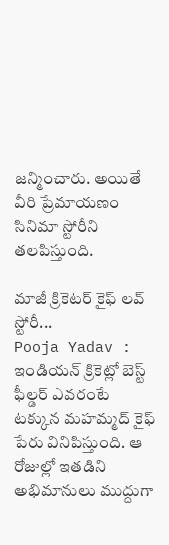జన్మించారు. అయితే వీరి ప్రేమాయణం సినిమా స్టోరీని తలపిస్తుంది.

మాజీ క్రికెటర్ కైఫ్ లవ్ స్టోరీ...
Pooja Yadav : ఇండియన్ క్రికెట్లో బెస్ట్ ఫీల్డర్ ఎవరంటే టక్కున మహమ్మద్ కైఫ్ పేరు వినిపిస్తుంది. ఆ రోజుల్లో ఇతడిని అభిమానులు ముద్దుగా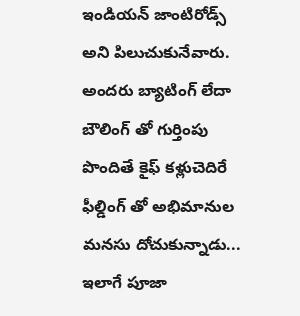ఇండియన్ జాంటిరోడ్స్ అని పిలుచుకునేవారు. అందరు బ్యాటింగ్ లేదా బౌలింగ్ తో గుర్తింపు పొందితే కైఫ్ కళ్లుచెదిరే ఫీల్డింగ్ తో అభిమానుల మనసు దోచుకున్నాడు... ఇలాగే పూజా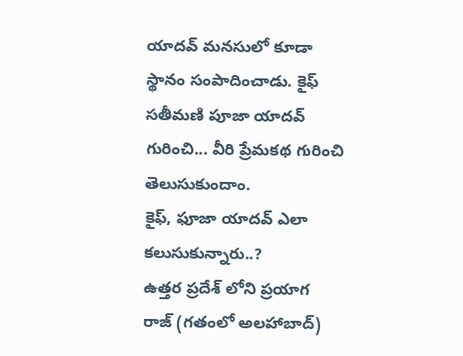యాదవ్ మనసులో కూడా స్థానం సంపాదించాడు. కైఫ్ సతీమణి పూజా యాదవ్ గురించి... వీరి ప్రేమకథ గురించి తెలుసుకుందాం.
కైఫ్, ఫూజా యాదవ్ ఎలా కలుసుకున్నారు..?
ఉత్తర ప్రదేశ్ లోని ప్రయాగ రాజ్ (గతంలో అలహాబాద్)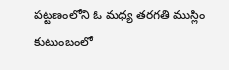పట్టణంలోని ఓ మధ్య తరగతి ముస్లిం కుటుంబంలో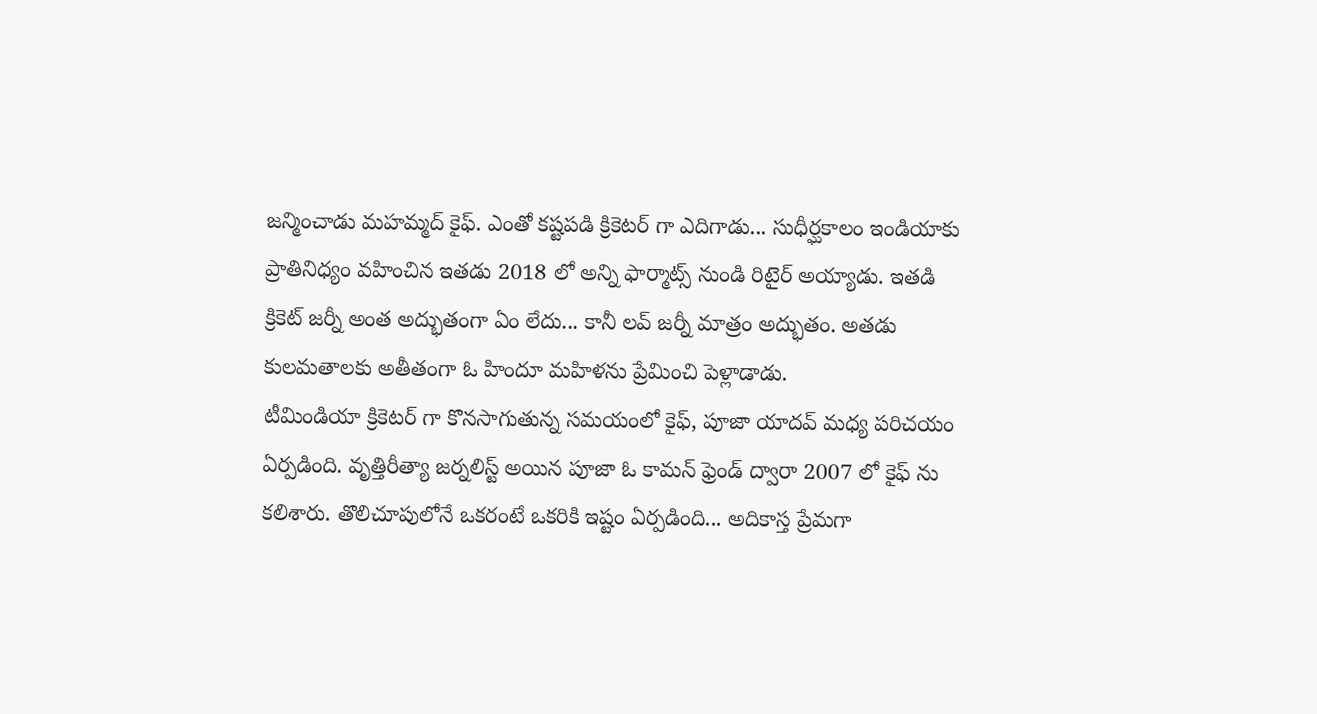జన్మించాడు మహమ్మద్ కైఫ్. ఎంతో కష్టపడి క్రికెటర్ గా ఎదిగాడు... సుధీర్ఘకాలం ఇండియాకు ప్రాతినిధ్యం వహించిన ఇతడు 2018 లో అన్ని ఫార్మాట్స్ నుండి రిటైర్ అయ్యాడు. ఇతడి క్రికెట్ జర్నీ అంత అద్భుతంగా ఏం లేదు... కానీ లవ్ జర్నీ మాత్రం అద్భుతం. అతడు కులమతాలకు అతీతంగా ఓ హిందూ మహిళను ప్రేమించి పెళ్లాడాడు.
టీమిండియా క్రికెటర్ గా కొనసాగుతున్న సమయంలో కైఫ్, పూజా యాదవ్ మధ్య పరిచయం ఏర్పడింది. వృత్తిరీత్యా జర్నలిస్ట్ అయిన పూజా ఓ కామన్ ఫ్రెండ్ ద్వారా 2007 లో కైఫ్ ను కలిశారు. తొలిచూపులోనే ఒకరంటే ఒకరికి ఇష్టం ఏర్పడింది... అదికాస్త ప్రేమగా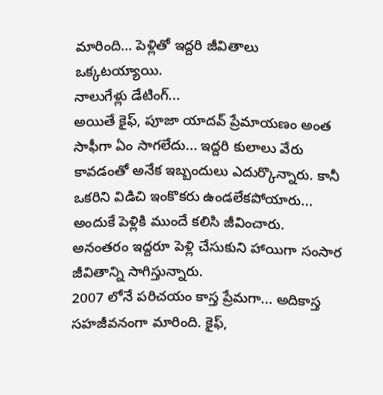మారింది… పెళ్లితో ఇద్దరి జీవితాలు ఒక్కటయ్యాయి.
నాలుగేళ్లు డేటింగ్...
అయితే కైఫ్, పూజా యాదవ్ ప్రేమాయణం అంత సాఫీగా ఏం సాగలేదు... ఇద్దరి కులాలు వేరు కావడంతో అనేక ఇబ్బందులు ఎదుర్కొన్నారు. కానీ ఒకరిని విడిచి ఇంకొకరు ఉండలేకపోయారు... అందుకే పెళ్లికి ముందే కలిసి జీవించారు. అనంతరం ఇద్దరూ పెళ్లి చేసుకుని హాయిగా సంసార జీవితాన్ని సాగిస్తున్నారు.
2007 లోనే పరిచయం కాస్త ప్రేమగా... అదికాస్త సహజీవనంగా మారింది. కైఫ్,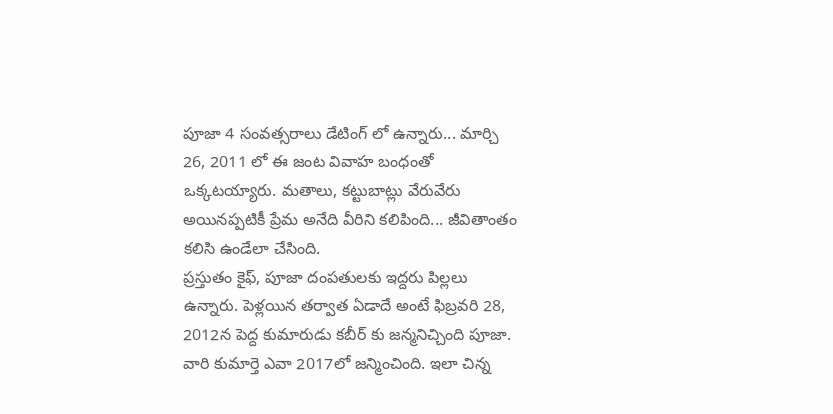పూజా 4 సంవత్సరాలు డేటింగ్ లో ఉన్నారు... మార్చి 26, 2011 లో ఈ జంట వివాహ బంధంతో ఒక్కటయ్యారు. మతాలు, కట్టుబాట్లు వేరువేరు అయినప్పటికీ ప్రేమ అనేది వీరిని కలిపింది... జీవితాంతం కలిసి ఉండేలా చేసింది.
ప్రస్తుతం కైఫ్, పూజా దంపతులకు ఇద్దరు పిల్లలు ఉన్నారు. పెళ్లయిన తర్వాత ఏడాదే అంటే ఫిబ్రవరి 28, 2012న పెద్ద కుమారుడు కబీర్ కు జన్మనిచ్చింది పూజా. వారి కుమార్తె ఎవా 2017లో జన్మించింది. ఇలా చిన్న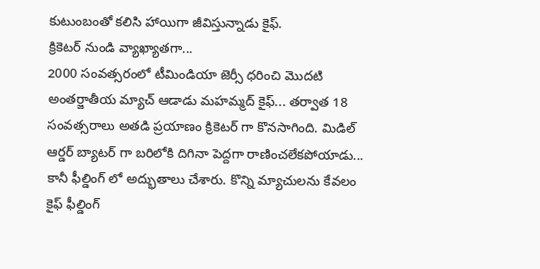కుటుంబంతో కలిసి హాయిగా జీవిస్తున్నాడు కైఫ్.
క్రికెటర్ నుండి వ్యాఖ్యాతగా...
2000 సంవత్సరంలో టీమిండియా జెర్సీ ధరించి మొదటి అంతర్జాతీయ మ్యాచ్ ఆడాడు మహమ్మద్ కైఫ్... తర్వాత 18 సంవత్సరాలు అతడి ప్రయాణం క్రికెటర్ గా కొనసాగింది. మిడిల్ ఆర్డర్ బ్యాటర్ గా బరిలోకి దిగినా పెద్దగా రాణించలేకపోయాడు... కానీ ఫీల్డింగ్ లో అద్భుతాలు చేశారు. కొన్ని మ్యాచులను కేవలం కైఫ్ ఫీల్డింగ్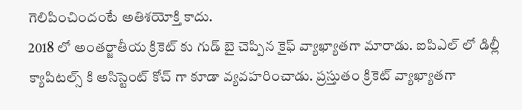గెలిపించిందంటే అతిశయోక్తి కాదు.
2018 లో అంతర్జాతీయ క్రికెట్ కు గుడ్ బై చెప్పిన కైఫ్ వ్యాఖ్యాతగా మారాడు. ఐపిఎల్ లో డిల్లీ క్యాపిటల్స్ కి అసిస్టెంట్ కోచ్ గా కూడా వ్యవహరించాడు. ప్రస్తుతం క్రికెట్ వ్యాఖ్యాతగా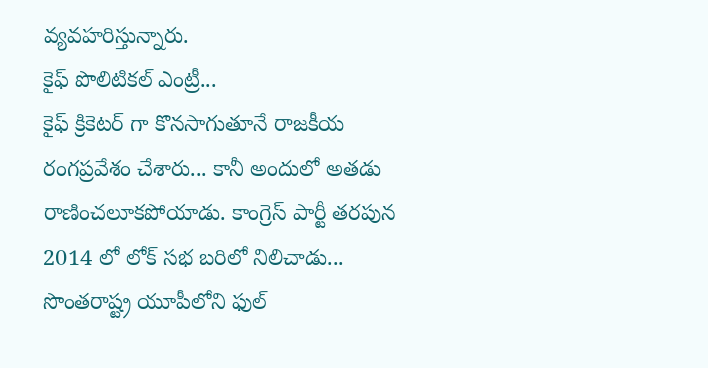వ్యవహరిస్తున్నారు.
కైఫ్ పొలిటికల్ ఎంట్రీ...
కైఫ్ క్రికెటర్ గా కొనసాగుతూనే రాజకీయ రంగప్రవేశం చేశారు... కానీ అందులో అతడు రాణించలూకపోయాడు. కాంగ్రెస్ పార్టీ తరపున 2014 లో లోక్ సభ బరిలో నిలిచాడు... సొంతరాష్ట్ర యూపీలోని ఫుల్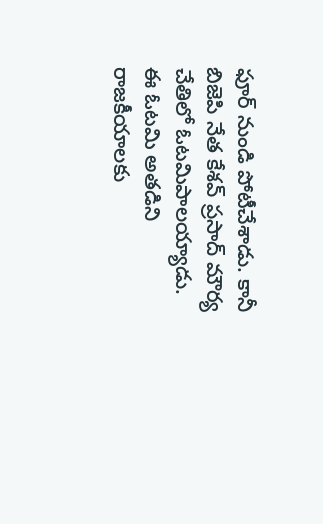ఫూర్ నుండి పోటీచేశాడు. కానీ బిజెపి నేత కేశవ్ ప్రసాద్ మౌర్య చేతిలో ఓటమిపాలయ్యాడు. ఈ ఓటమి అతడిని రాజకీయాలకు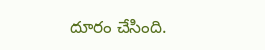దూరం చేసింది.